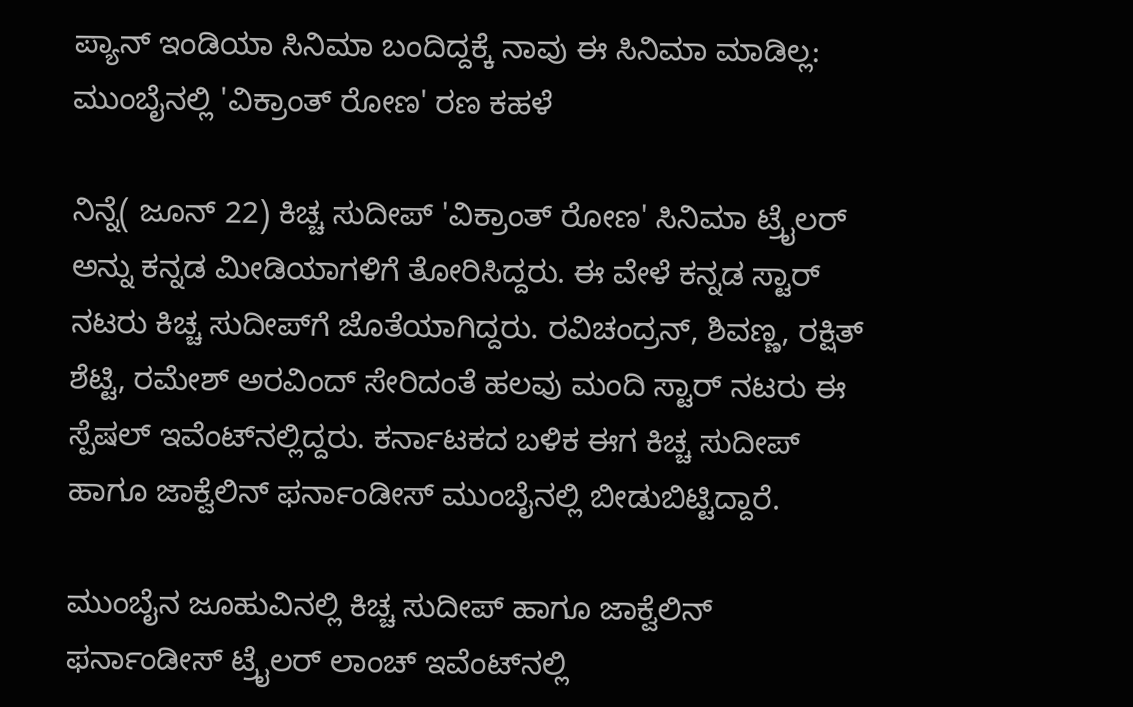ಪ್ಯಾನ್ ಇಂಡಿಯಾ ಸಿನಿಮಾ ಬಂದಿದ್ದಕ್ಕೆ ನಾವು ಈ ಸಿನಿಮಾ ಮಾಡಿಲ್ಲ: ಮುಂಬೈನಲ್ಲಿ 'ವಿಕ್ರಾಂತ್ ರೋಣ' ರಣ ಕಹಳೆ

ನಿನ್ನೆ( ಜೂನ್ 22) ಕಿಚ್ಚ ಸುದೀಪ್ 'ವಿಕ್ರಾಂತ್ ರೋಣ' ಸಿನಿಮಾ ಟ್ರೈಲರ್ ಅನ್ನು ಕನ್ನಡ ಮೀಡಿಯಾಗಳಿಗೆ ತೋರಿಸಿದ್ದರು. ಈ ವೇಳೆ ಕನ್ನಡ ಸ್ಟಾರ್ ನಟರು ಕಿಚ್ಚ ಸುದೀಪ್‌ಗೆ ಜೊತೆಯಾಗಿದ್ದರು. ರವಿಚಂದ್ರನ್, ಶಿವಣ್ಣ, ರಕ್ಷಿತ್ ಶೆಟ್ಟಿ, ರಮೇಶ್ ಅರವಿಂದ್ ಸೇರಿದಂತೆ ಹಲವು ಮಂದಿ ಸ್ಟಾರ್ ನಟರು ಈ ಸ್ಪೆಷಲ್ ಇವೆಂಟ್‌ನಲ್ಲಿದ್ದರು. ಕರ್ನಾಟಕದ ಬಳಿಕ ಈಗ ಕಿಚ್ಚ ಸುದೀಪ್ ಹಾಗೂ ಜಾಕ್ವೆಲಿನ್ ಫರ್ನಾಂಡೀಸ್ ಮುಂಬೈನಲ್ಲಿ ಬೀಡುಬಿಟ್ಟಿದ್ದಾರೆ.

ಮುಂಬೈನ ಜೂಹುವಿನಲ್ಲಿ ಕಿಚ್ಚ ಸುದೀಪ್ ಹಾಗೂ ಜಾಕ್ವೆಲಿನ್ ಫರ್ನಾಂಡೀಸ್ ಟ್ರೈಲರ್ ಲಾಂಚ್ ಇವೆಂಟ್‌ನಲ್ಲಿ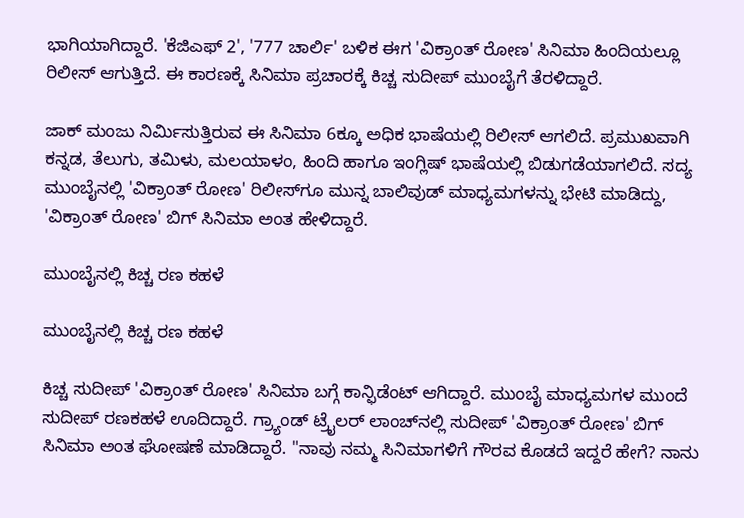ಭಾಗಿಯಾಗಿದ್ದಾರೆ. 'ಕೆಜಿಎಫ್ 2', '777 ಚಾರ್ಲಿ' ಬಳಿಕ ಈಗ 'ವಿಕ್ರಾಂತ್ ರೋಣ' ಸಿನಿಮಾ ಹಿಂದಿಯಲ್ಲೂ ರಿಲೀಸ್ ಆಗುತ್ತಿದೆ. ಈ ಕಾರಣಕ್ಕೆ ಸಿನಿಮಾ ಪ್ರಚಾರಕ್ಕೆ ಕಿಚ್ಚ ಸುದೀಪ್ ಮುಂಬೈಗೆ ತೆರಳಿದ್ದಾರೆ.

ಜಾಕ್ ಮಂಜು ನಿರ್ಮಿಸುತ್ತಿರುವ ಈ ಸಿನಿಮಾ 6ಕ್ಕೂ ಅಧಿಕ ಭಾಷೆಯಲ್ಲಿ ರಿಲೀಸ್ ಆಗಲಿದೆ. ಪ್ರಮುಖವಾಗಿ ಕನ್ನಡ, ತೆಲುಗು, ತಮಿಳು, ಮಲಯಾಳಂ, ಹಿಂದಿ ಹಾಗೂ ಇಂಗ್ಲಿಷ್ ಭಾಷೆಯಲ್ಲಿ ಬಿಡುಗಡೆಯಾಗಲಿದೆ. ಸದ್ಯ ಮುಂಬೈನಲ್ಲಿ 'ವಿಕ್ರಾಂತ್ ರೋಣ' ರಿಲೀಸ್‌ಗೂ ಮುನ್ನ ಬಾಲಿವುಡ್ ಮಾಧ್ಯಮಗಳನ್ನು ಭೇಟಿ ಮಾಡಿದ್ದು, 'ವಿಕ್ರಾಂತ್ ರೋಣ' ಬಿಗ್ ಸಿನಿಮಾ ಅಂತ ಹೇಳಿದ್ದಾರೆ.

ಮುಂಬೈನಲ್ಲಿ ಕಿಚ್ಚ ರಣ ಕಹಳೆ

ಮುಂಬೈನಲ್ಲಿ ಕಿಚ್ಚ ರಣ ಕಹಳೆ

ಕಿಚ್ಚ ಸುದೀಪ್ 'ವಿಕ್ರಾಂತ್ ರೋಣ' ಸಿನಿಮಾ ಬಗ್ಗೆ ಕಾನ್ಫಿಡೆಂಟ್ ಆಗಿದ್ದಾರೆ. ಮುಂಬೈ ಮಾಧ್ಯಮಗಳ ಮುಂದೆ ಸುದೀಪ್ ರಣಕಹಳೆ ಊದಿದ್ದಾರೆ. ಗ್ರ್ಯಾಂಡ್ ಟ್ರೈಲರ್ ಲಾಂಚ್‌ನಲ್ಲಿ ಸುದೀಪ್ 'ವಿಕ್ರಾಂತ್ ರೋಣ' ಬಿಗ್ ಸಿನಿಮಾ ಅಂತ ಘೋಷಣೆ ಮಾಡಿದ್ದಾರೆ. "ನಾವು ನಮ್ಮ ಸಿನಿಮಾಗಳಿಗೆ ಗೌರವ ಕೊಡದೆ ಇದ್ದರೆ ಹೇಗೆ? ನಾನು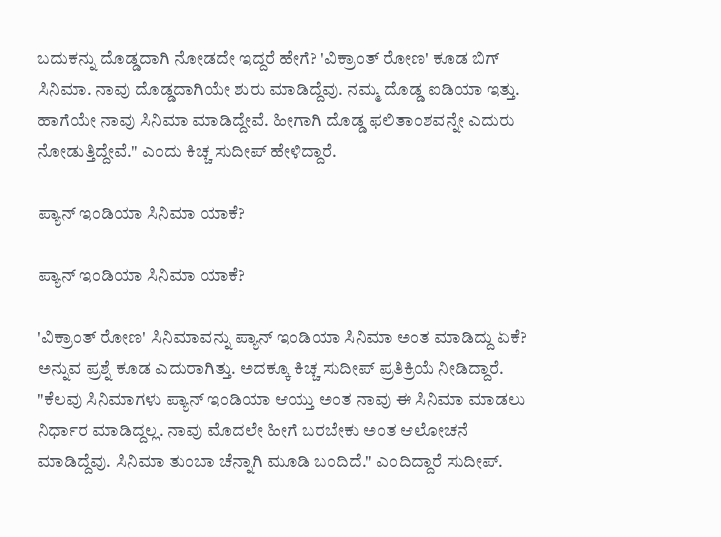ಬದುಕನ್ನು ದೊಡ್ಡದಾಗಿ ನೋಡದೇ ಇದ್ದರೆ ಹೇಗೆ? 'ವಿಕ್ರಾಂತ್ ರೋಣ' ಕೂಡ ಬಿಗ್ ಸಿನಿಮಾ. ನಾವು ದೊಡ್ಡದಾಗಿಯೇ ಶುರು ಮಾಡಿದ್ದೆವು. ನಮ್ಮ ದೊಡ್ಡ ಐಡಿಯಾ ಇತ್ತು. ಹಾಗೆಯೇ ನಾವು ಸಿನಿಮಾ ಮಾಡಿದ್ದೇವೆ. ಹೀಗಾಗಿ ದೊಡ್ಡ ಫಲಿತಾಂಶವನ್ನೇ ಎದುರು ನೋಡುತ್ತಿದ್ದೇವೆ." ಎಂದು ಕಿಚ್ಚ ಸುದೀಪ್ ಹೇಳಿದ್ದಾರೆ.

ಪ್ಯಾನ್ ಇಂಡಿಯಾ ಸಿನಿಮಾ ಯಾಕೆ?

ಪ್ಯಾನ್ ಇಂಡಿಯಾ ಸಿನಿಮಾ ಯಾಕೆ?

'ವಿಕ್ರಾಂತ್ ರೋಣ' ಸಿನಿಮಾವನ್ನು ಪ್ಯಾನ್ ಇಂಡಿಯಾ ಸಿನಿಮಾ ಅಂತ ಮಾಡಿದ್ದು ಏಕೆ? ಅನ್ನುವ ಪ್ರಶ್ನೆ ಕೂಡ ಎದುರಾಗಿತ್ತು. ಅದಕ್ಕೂ ಕಿಚ್ಚ ಸುದೀಪ್ ಪ್ರತಿಕ್ರಿಯೆ ನೀಡಿದ್ದಾರೆ. "ಕೆಲವು ಸಿನಿಮಾಗಳು ಪ್ಯಾನ್ ಇಂಡಿಯಾ ಆಯ್ತು ಅಂತ ನಾವು ಈ ಸಿನಿಮಾ ಮಾಡಲು ನಿರ್ಧಾರ ಮಾಡಿದ್ದಲ್ಲ. ನಾವು ಮೊದಲೇ ಹೀಗೆ ಬರಬೇಕು ಅಂತ ಆಲೋಚನೆ ಮಾಡಿದ್ದೆವು. ಸಿನಿಮಾ ತುಂಬಾ ಚೆನ್ನಾಗಿ ಮೂಡಿ ಬಂದಿದೆ." ಎಂದಿದ್ದಾರೆ ಸುದೀಪ್.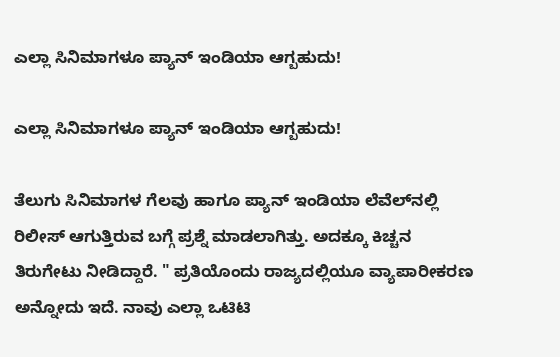ಎಲ್ಲಾ ಸಿನಿಮಾಗಳೂ ಪ್ಯಾನ್ ಇಂಡಿಯಾ ಆಗ್ಬಹುದು!

ಎಲ್ಲಾ ಸಿನಿಮಾಗಳೂ ಪ್ಯಾನ್ ಇಂಡಿಯಾ ಆಗ್ಬಹುದು!

ತೆಲುಗು ಸಿನಿಮಾಗಳ ಗೆಲವು ಹಾಗೂ ಪ್ಯಾನ್ ಇಂಡಿಯಾ ಲೆವೆಲ್‌ನಲ್ಲಿ ರಿಲೀಸ್ ಆಗುತ್ತಿರುವ ಬಗ್ಗೆ ಪ್ರಶ್ನೆ ಮಾಡಲಾಗಿತ್ತು. ಅದಕ್ಕೂ ಕಿಚ್ಚನ ತಿರುಗೇಟು ನೀಡಿದ್ದಾರೆ. " ಪ್ರತಿಯೊಂದು ರಾಜ್ಯದಲ್ಲಿಯೂ ವ್ಯಾಪಾರೀಕರಣ ಅನ್ನೋದು ಇದೆ. ನಾವು ಎಲ್ಲಾ ಒಟಿಟಿ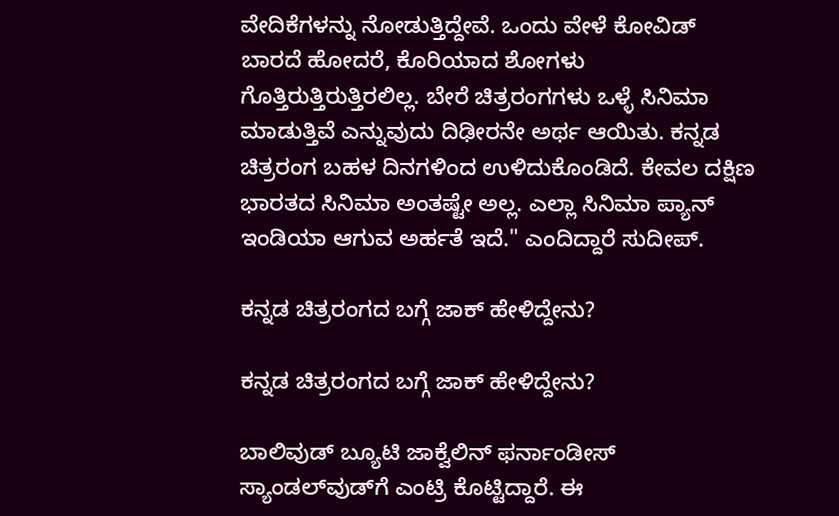ವೇದಿಕೆಗಳನ್ನು ನೋಡುತ್ತಿದ್ದೇವೆ. ಒಂದು ವೇಳೆ ಕೋವಿಡ್ ಬಾರದೆ ಹೋದರೆ, ಕೊರಿಯಾದ ಶೋಗಳು ಗೊತ್ತಿರುತ್ತಿರುತ್ತಿರಲಿಲ್ಲ. ಬೇರೆ ಚಿತ್ರರಂಗಗಳು ಒಳ್ಳೆ ಸಿನಿಮಾ ಮಾಡುತ್ತಿವೆ ಎನ್ನುವುದು ದಿಢೀರನೇ ಅರ್ಥ ಆಯಿತು. ಕನ್ನಡ ಚಿತ್ರರಂಗ ಬಹಳ ದಿನಗಳಿಂದ ಉಳಿದುಕೊಂಡಿದೆ. ಕೇವಲ ದಕ್ಷಿಣ ಭಾರತದ ಸಿನಿಮಾ ಅಂತಷ್ಟೇ ಅಲ್ಲ. ಎಲ್ಲಾ ಸಿನಿಮಾ ಪ್ಯಾನ್ ಇಂಡಿಯಾ ಆಗುವ ಅರ್ಹತೆ ಇದೆ." ಎಂದಿದ್ದಾರೆ ಸುದೀಪ್.

ಕನ್ನಡ ಚಿತ್ರರಂಗದ ಬಗ್ಗೆ ಜಾಕ್ ಹೇಳಿದ್ದೇನು?

ಕನ್ನಡ ಚಿತ್ರರಂಗದ ಬಗ್ಗೆ ಜಾಕ್ ಹೇಳಿದ್ದೇನು?

ಬಾಲಿವುಡ್‌ ಬ್ಯೂಟಿ ಜಾಕ್ವೆಲಿನ್ ಫರ್ನಾಂಡೀಸ್ ಸ್ಯಾಂಡಲ್‌ವುಡ್‌ಗೆ ಎಂಟ್ರಿ ಕೊಟ್ಟಿದ್ದಾರೆ. ಈ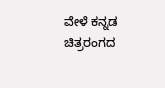ವೇಳೆ ಕನ್ನಡ ಚಿತ್ರರಂಗದ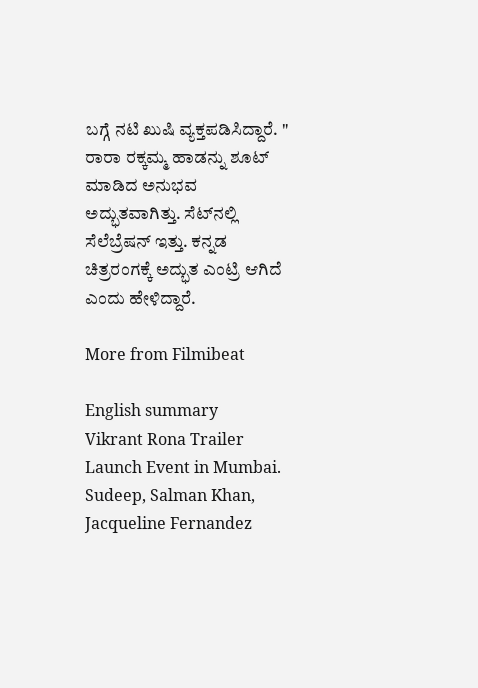ಬಗ್ಗೆ ನಟಿ ಖುಷಿ ವ್ಯಕ್ತಪಡಿಸಿದ್ದಾರೆ. " ರಾರಾ ರಕ್ಕಮ್ಮ ಹಾಡನ್ನು ಶೂಟ್ ಮಾಡಿದ ಅನುಭವ ಅದ್ಭುತವಾಗಿತ್ತು. ಸೆಟ್‌ನಲ್ಲಿ ಸೆಲೆಬ್ರೆಷನ್ ಇತ್ತು. ಕನ್ನಡ ಚಿತ್ರರಂಗಕ್ಕೆ ಅದ್ಭುತ ಎಂಟ್ರಿ ಆಗಿದೆ ಎಂದು ಹೇಳಿದ್ದಾರೆ.

More from Filmibeat

English summary
Vikrant Rona Trailer Launch Event in Mumbai. Sudeep, Salman Khan, Jacqueline Fernandez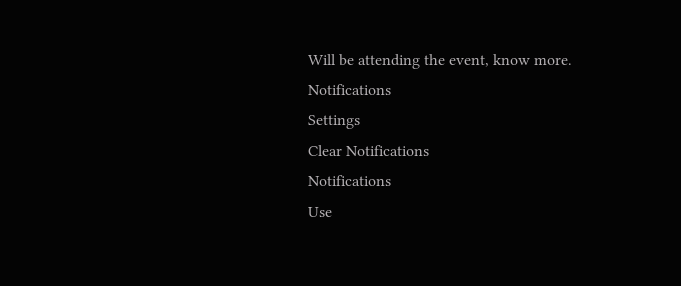Will be attending the event, know more.
Notifications
Settings
Clear Notifications
Notifications
Use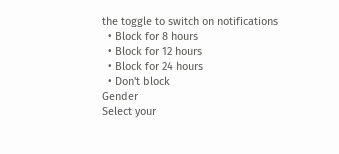the toggle to switch on notifications
  • Block for 8 hours
  • Block for 12 hours
  • Block for 24 hours
  • Don't block
Gender
Select your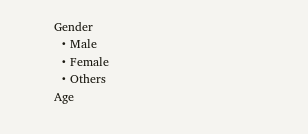Gender
  • Male
  • Female
  • Others
Age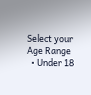Select your Age Range
  • Under 18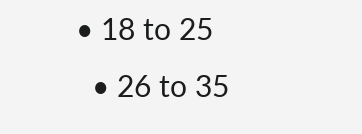• 18 to 25
  • 26 to 35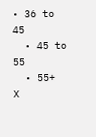• 36 to 45
  • 45 to 55
  • 55+
X